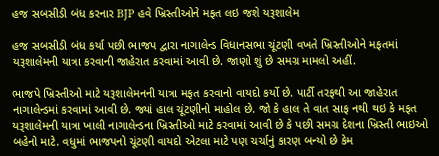હજ સબસીડી બંધ કરનાર BJP હવે ખ્રિસ્તીઓને મફત લઇ જશે યરૂશાલેમ

હજ સબસીડી બંધ કર્યા પછી ભાજપ દ્વારા નાગાલેન્ડ વિધાનસભા ચૂંટણી વખતે ખ્રિસ્તીઓને મફતમાં યરૂશાલેમની યાત્રા કરવાની જાહેરાત કરવામાં આવી છે. જાણો શું છે સમગ્ર મામલો અહીં.

ભાજપે ખ્રિસ્તીઓ માટે યરૂશાલેમનની યાત્રા મફત કરવાનો વાયદો કર્યો છે. પાર્ટી તરફથી આ જાહેરાત નાગાલેન્ડમાં કરવામાં આવી છે. જ્યાં હાલ ચૂંટણીનો માહોલ છે. જો કે હાલ તે વાત સાફ નથી થઇ કે મફત યરૂશાલેમની યાત્રા ખાલી નાગાલેન્ડના ખ્રિસ્તીઓ માટે કરવામાં આવી છે કે પછી સમગ્ર દેશના ખ્રિસ્તી ભાઇઓ બહેનો માટે. વધુમાં ભાજપનો ચૂંટણી વાયદો એટલા માટે પણ ચર્ચાનું કારણ બન્યો છે કેમ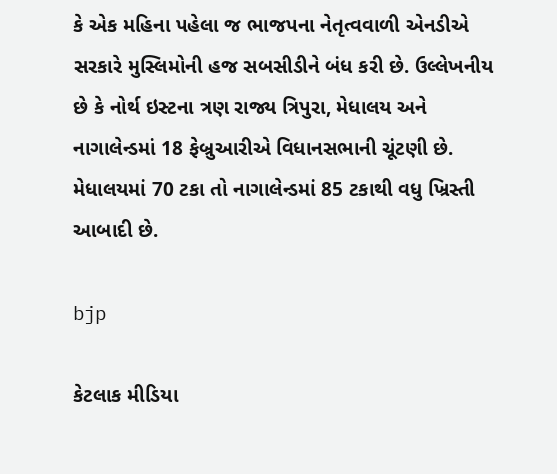કે એક મહિના પહેલા જ ભાજપના નેતૃત્વવાળી એનડીએ સરકારે મુસ્લિમોની હજ સબસીડીને બંધ કરી છે. ઉલ્લેખનીય છે કે નોર્થ ઇસ્ટના ત્રણ રાજ્ય ત્રિપુરા, મેધાલય અને નાગાલેન્ડમાં 18 ફેબ્રુઆરીએ વિધાનસભાની ચૂંટણી છે. મેધાલયમાં 70 ટકા તો નાગાલેન્ડમાં 85 ટકાથી વધુ ખ્રિસ્તી આબાદી છે.

bjp

કેટલાક મીડિયા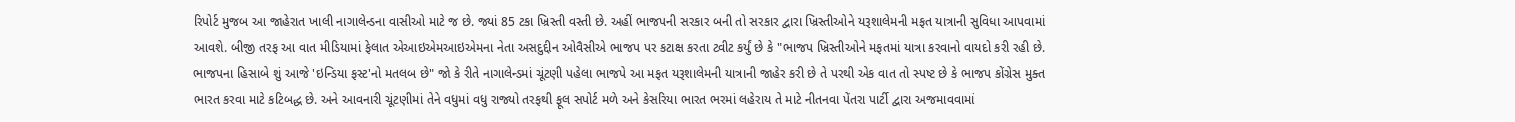રિપોર્ટ મુજબ આ જાહેરાત ખાલી નાગાલેન્ડના વાસીઓ માટે જ છે. જ્યાં 85 ટકા ખ્રિસ્તી વસ્તી છે. અહીં ભાજપની સરકાર બની તો સરકાર દ્વારા ખ્રિસ્તીઓને યરૂશાલેમની મફત યાત્રાની સુવિધા આપવામાં આવશે. બીજી તરફ આ વાત મીડિયામાં ફેલાત એઆઇએમઆઇએમના નેતા અસદુદ્દીન ઓવૈસીએ ભાજપ પર કટાક્ષ કરતા ટ્વીટ કર્યું છે કે "ભાજપ ખ્રિસ્તીઓને મફતમાં યાત્રા કરવાનો વાયદો કરી રહી છે. ભાજપના હિસાબે શું આજે 'ઇન્ડિયા ફસ્ટ'નો મતલબ છે" જો કે રીતે નાગાલેન્ડમાં ચૂંટણી પહેલા ભાજપે આ મફત યરૂશાલેમની યાત્રાની જાહેર કરી છે તે પરથી એક વાત તો સ્પષ્ટ છે કે ભાજપ કોંગ્રેસ મુક્ત ભારત કરવા માટે કટિબદ્ધ છે. અને આવનારી ચૂંટણીમાં તેને વધુમાં વધુ રાજ્યો તરફથી ફૂલ સપોર્ટ મળે અને કેસરિયા ભારત ભરમાં લહેરાય તે માટે નીતનવા પેંતરા પાર્ટી દ્વારા અજમાવવામાં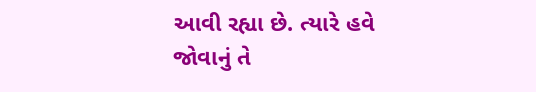આવી રહ્યા છે. ત્યારે હવે જોવાનું તે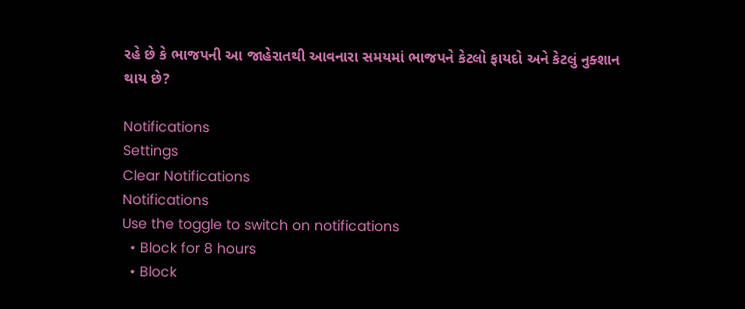રહે છે કે ભાજપની આ જાહેરાતથી આવનારા સમયમાં ભાજપને કેટલો ફાયદો અને કેટલું નુક્શાન થાય છે?

Notifications
Settings
Clear Notifications
Notifications
Use the toggle to switch on notifications
  • Block for 8 hours
  • Block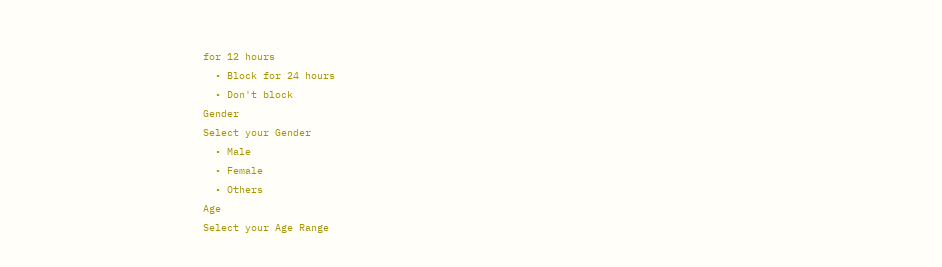for 12 hours
  • Block for 24 hours
  • Don't block
Gender
Select your Gender
  • Male
  • Female
  • Others
Age
Select your Age Range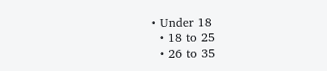• Under 18
  • 18 to 25
  • 26 to 35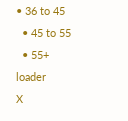• 36 to 45
  • 45 to 55
  • 55+
loader
X